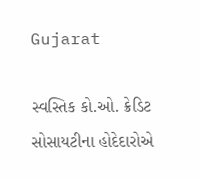Gujarat

સ્વસ્તિક કો.ઓ. ક્રેડિટ સોસાયટીના હોદેદારોએ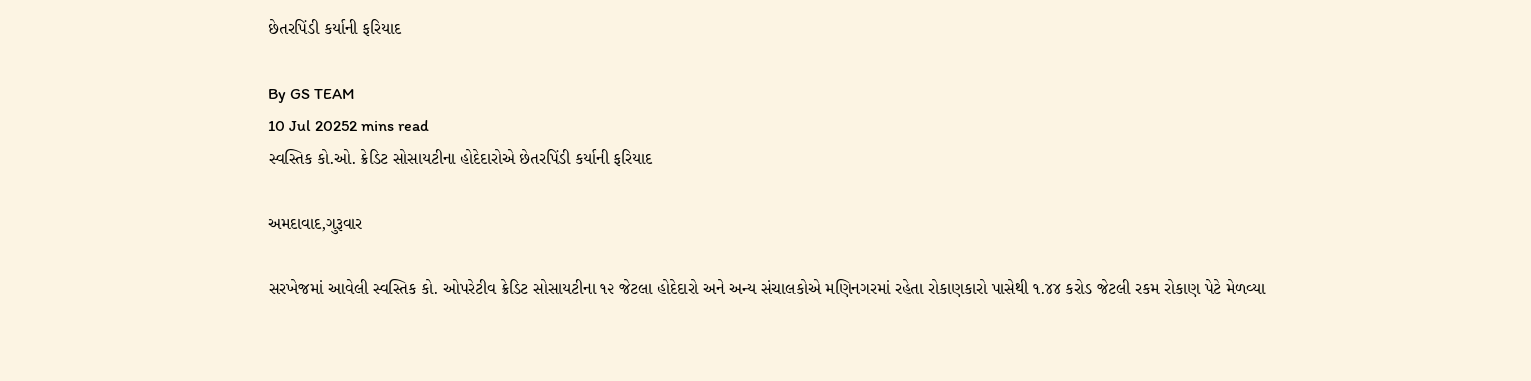છેતરપિંડી કર્યાની ફરિયાદ

By GS TEAM
10 Jul 20252 mins read
સ્વસ્તિક કો.ઓ. ક્રેડિટ સોસાયટીના હોદેદારોએ છેતરપિંડી કર્યાની ફરિયાદ

અમદાવાદ,ગુરૂવાર

સરખેજમાં આવેલી સ્વસ્તિક કો. ઓપરેટીવ ક્રેડિટ સોસાયટીના ૧૨ જેટલા હોદેદારો અને અન્ય સંચાલકોએ મણિનગરમાં રહેતા રોકાણકારો પાસેથી ૧.૪૪ કરોડ જેટલી રકમ રોકાણ પેટે મેળવ્યા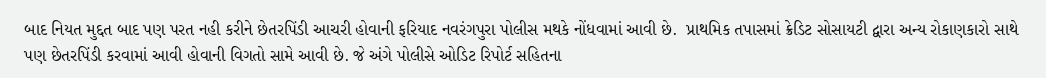બાદ નિયત મુદ્દત બાદ પણ પરત નહી કરીને છેતરપિંડી આચરી હોવાની ફરિયાદ નવરંગપુરા પોલીસ મથકે નોંધવામાં આવી છે.  પ્રાથમિક તપાસમાં ક્રેડિટ સોસાયટી દ્વારા અન્ય રોકાણકારો સાથે પણ છેતરપિંડી કરવામાં આવી હોવાની વિગતો સામે આવી છે. જે અંગે પોલીસે ઓડિટ રિપોર્ટ સહિતના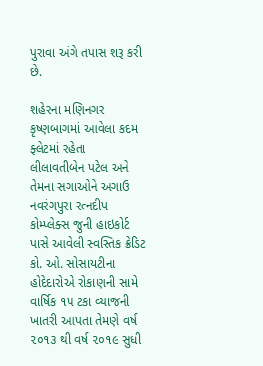પુરાવા અંગે તપાસ શરૂ કરી છે.

શહેરના મણિનગર કૃષ્ણબાગમાં આવેલા કદમ ફ્લેટમાં રહેતા  લીલાવતીબેન પટેલ અને તેમના સગાઓને અગાઉ નવરંગપુરા રત્નદીપ કોમ્પ્લેક્સ જુની હાઇકોર્ટ પાસે આવેલી સ્વસ્તિક ક્રેડિટ કો. ઓ. સોસાયટીના હોદેદારોએ રોકાણની સામે વાર્ષિક ૧૫ ટકા વ્યાજની ખાતરી આપતા તેમણે વર્ષ ૨૦૧૩ થી વર્ષ ૨૦૧૯ સુધી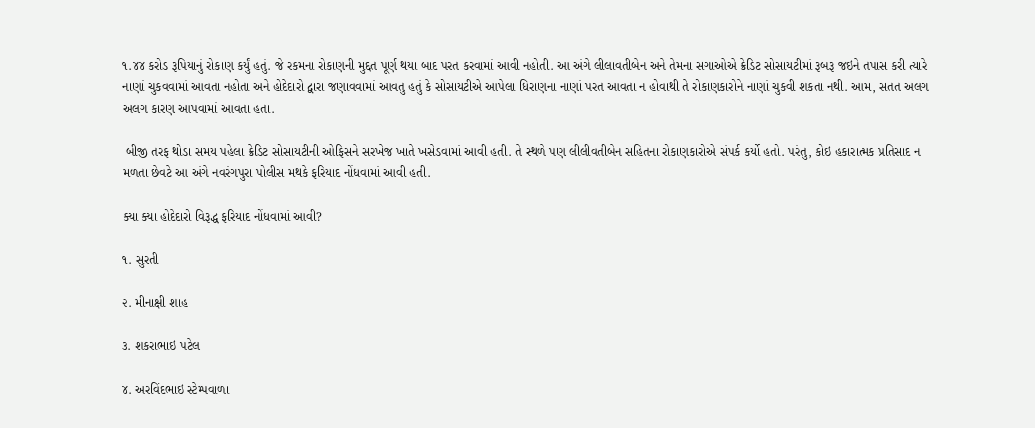૧.૪૪ કરોડ રૂપિયાનું રોકાણ કર્યું હતું. જે રકમના રોકાણની મુદ્દત પૂર્ણ થયા બાદ પરત કરવામાં આવી નહોતી. આ અંગે લીલાવતીબેન અને તેમના સગાઓએ ક્રેડિટ સોસાયટીમાં રૂબરૂ જઇને તપાસ કરી ત્યારે નાણાં ચુકવવામાં આવતા નહોતા અને હોદેદારો દ્વારા જણાવવામાં આવતુ હતું કે સોસાયટીએ આપેલા ધિરાણના નાણાં પરત આવતા ન હોવાથી તે રોકાણકારોને નાણાં ચુકવી શકતા નથી. આમ, સતત અલગ અલગ કારણ આપવામાં આવતા હતા.

 બીજી તરફ થોડા સમય પહેલા ક્રેડિટ સોસાયટીની ઓફિસને સરખેજ ખાતે ખસેડવામાં આવી હતી. તે સ્થળે પણ લીલીવતીબેન સહિતના રોકાણકારોએ સંપર્ક કર્યો હતો. પરંતુ, કોઇ હકારાત્મક પ્રતિસાદ ન મળતા છેવટે આ અંગે નવરંગપુરા પોલીસ મથકે ફરિયાદ નોંધવામાં આવી હતી.

ક્યા ક્યા હોદેદારો વિરૂદ્ધ ફરિયાદ નોંધવામાં આવી?

૧. સુરતી

૨. મીનાક્ષી શાહ

૩. શકરાભાઇ પટેલ

૪. અરવિંદભાઇ સ્ટેમ્પવાળા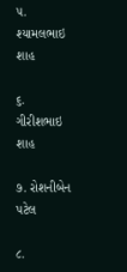૫. શ્યામલભાઇ શાહ

૬. ગીરીશભાઇ શાહ

૭. રોશનીબેન પટેલ

૮.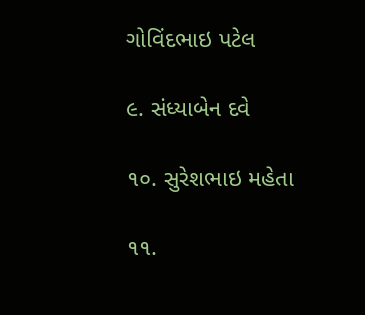ગોવિંદભાઇ પટેલ

૯. સંધ્યાબેન દવે

૧૦. સુરેશભાઇ મહેતા

૧૧.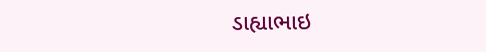ડાહ્યાભાઇ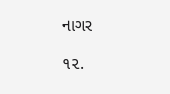નાગર

૧૨.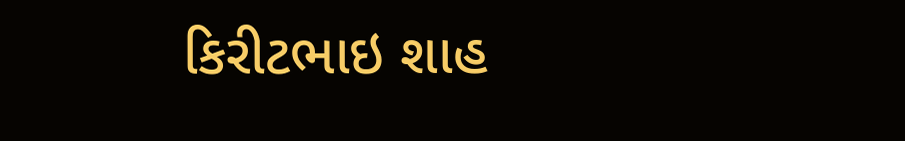કિરીટભાઇ શાહ